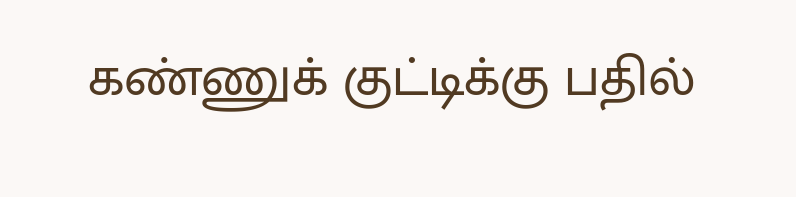கண்ணுக் குட்டிக்கு பதில்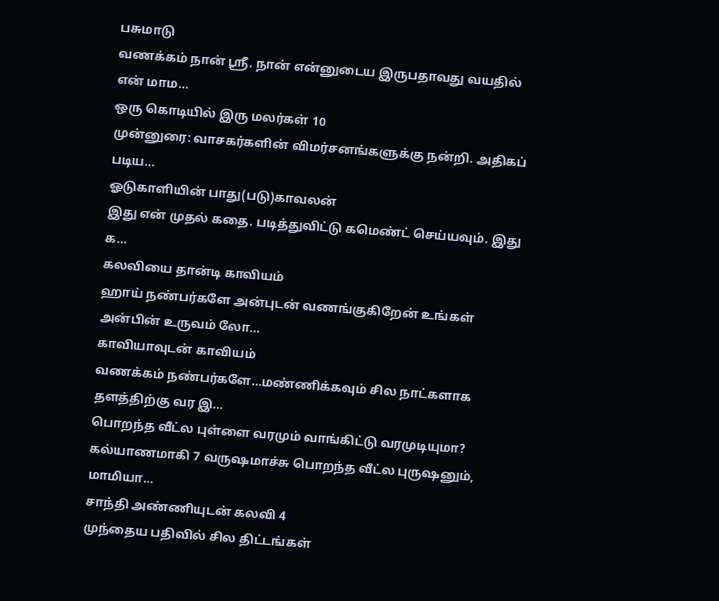பசுமாடு
வணக்கம் நான் ஸ்ரீ. நான் என்னுடைய இருபதாவது வயதில் என் மாம…
ஒரு கொடியில் இரு மலர்கள் 10
முன்னுரை: வாசகர்களின் விமர்சனங்களுக்கு நன்றி. அதிகப் படிய…
ஓடுகாளியின் பாது(படு)காவலன்
இது என் முதல் கதை. படித்துவிட்டு கமெண்ட் செய்யவும். இது க…
கலவியை தான்டி காவியம்
ஹாய் நண்பர்களே அன்புடன் வணங்குகிறேன் உங்கள் அன்பின் உருவம் லோ…
காவியாவுடன் காவியம்
வணக்கம் நண்பர்களே…மண்ணிக்கவும் சில நாட்களாக தளத்திற்கு வர இ…
பொறந்த வீட்ல புள்ளை வரமும் வாங்கிட்டு வரமுடியுமா?
கல்யாணமாகி 7 வருஷமாச்சு பொறந்த வீட்ல புருஷனும், மாமியா…
சாந்தி அண்ணியுடன் கலவி 4
முந்தைய பதிவில் சில திட்டங்கள்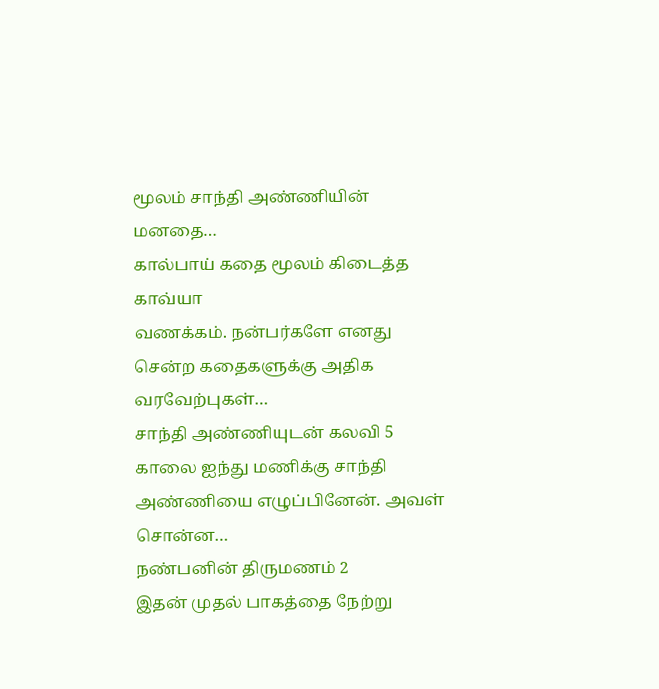மூலம் சாந்தி அண்ணியின் மனதை…
கால்பாய் கதை மூலம் கிடைத்த காவ்யா
வணக்கம். நன்பர்களே எனது சென்ற கதைகளுக்கு அதிக வரவேற்புகள்…
சாந்தி அண்ணியுடன் கலவி 5
காலை ஐந்து மணிக்கு சாந்தி அண்ணியை எழுப்பினேன். அவள் சொன்ன…
நண்பனின் திருமணம் 2
இதன் முதல் பாகத்தை நேற்று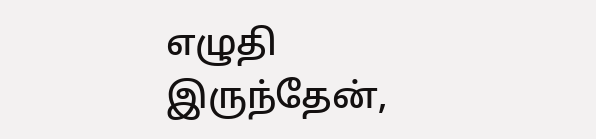எழுதி இருந்தேன்,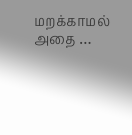மறக்காமல் அதை …